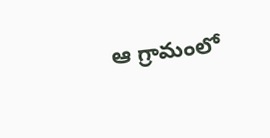ఆ గ్రామంలో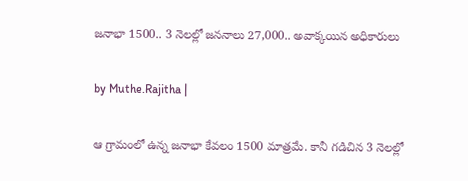జనాభా 1500.. 3 నెలల్లో జననాలు 27,000.. అవాక్కయిన అధికారులు

by Muthe.Rajitha |

ఆ గ్రామంలో ఉన్న జనాభా కేవలం 1500 మాత్రమే. కానీ గడిచిన 3 నెలల్లో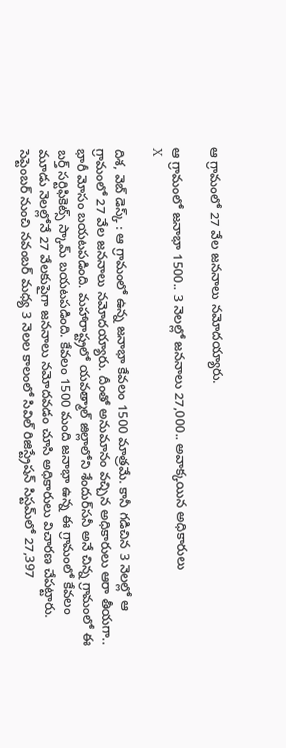ఆ గ్రామంలో 27 వేల జననాలు నమోదయ్యారు.

ఆ గ్రామంలో జనాభా 1500.. 3 నెలల్లో జననాలు 27,000.. అవాక్కయిన అధికారులు
X

దిశ, వెబ్ డెస్క్ : ఆ గ్రామంలో ఉన్న జనాభా కేవలం 1500 మాత్రమే. కానీ గడిచిన 3 నెలల్లో ఆ గ్రామంలో 27 వేల జననాలు నమోదయ్యారు. దీంతో అనుమానం వచ్చిన అధికారులు ఆరా తీయగా.. భారీ మోసం బయటపడింది. మహారాష్ట్రలో యవత్మాల్‌ జిల్లాలోని శేందుర్‌సనీ అనే చిన్న గ్రామంలో ఈ బర్త్ సర్టిఫికెట్స్ స్కామ్‌ బయటపడింది. కేవలం 1500 మంది జనాభా ఉన్న ఈ గ్రామంలో కేవలం మూడు నెలల్లోనే 27 వేలకుపైగా జననాలు నమోదవడం చూసి అధికారులు విచారణ చేపట్టారు. సెప్టెంబర్‌ నుంచి నవంబర్‌ మధ్య 3 నెలల కాలంలో సివిల్‌ రిజిస్ట్రేషన్‌ సిస్టమ్‌లో 27,397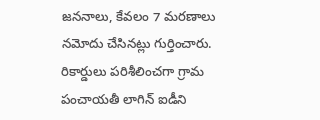జననాలు, కేవలం 7 మరణాలు నమోదు చేసినట్లు గుర్తించారు. రికార్డులు పరిశీలించగా గ్రామ పంచాయతీ లాగిన్‌ ఐడీని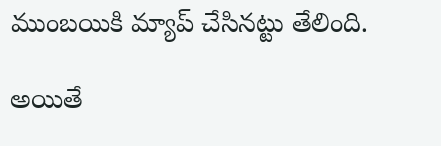ముంబయికి మ్యాప్‌ చేసినట్టు తేలింది.

అయితే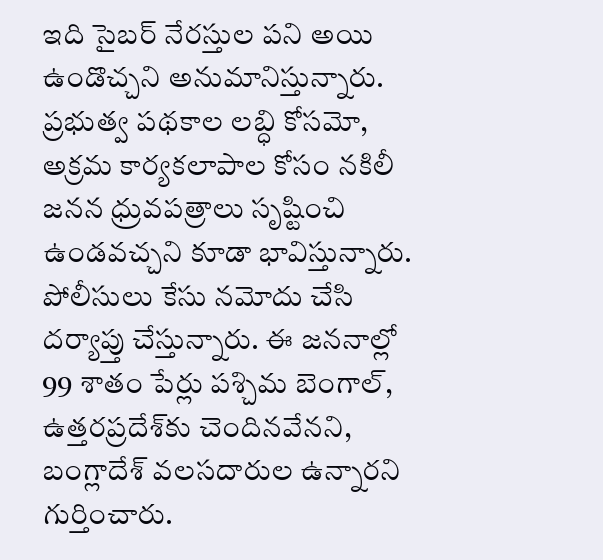ఇది సైబర్‌ నేరస్తుల పని అయి ఉండొచ్చని అనుమానిస్తున్నారు. ప్రభుత్వ పథకాల లబ్ధి కోసమో, అక్రమ కార్యకలాపాల కోసం నకిలీ జనన ధ్రువపత్రాలు సృష్టించి ఉండవచ్చని కూడా భావిస్తున్నారు. పోలీసులు కేసు నమోదు చేసి దర్యాప్తు చేస్తున్నారు. ఈ జననాల్లో 99 శాతం పేర్లు పశ్చిమ బెంగాల్‌, ఉత్తరప్రదేశ్‌కు చెందినవేనని, బంగ్లాదేశ్‌ వలసదారుల ఉన్నారని గుర్తించారు.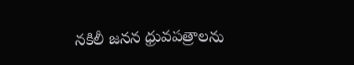నకిలీ జనన ధ్రువపత్రాలను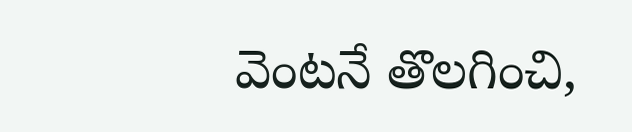వెంటనే తొలగించి,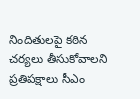నిందితులపై కఠిన చర్యలు తీసుకోవాలని ప్రతిపక్షాలు సీఎం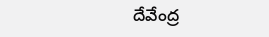దేవేంద్ర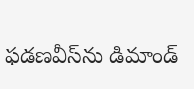ఫడణవీస్‌ను డిమాండ్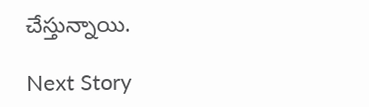చేస్తున్నాయి.

Next Story